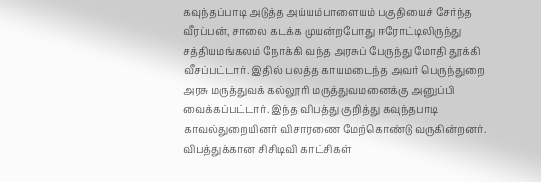கவுந்தப்பாடி அடுத்த அய்யம்பாளையம் பகுதியைச் சேர்ந்த வீரப்பன், சாலை கடக்க முயன்றபோது ஈரோட்டிலிருந்து சத்தியமங்கலம் நோக்கி வந்த அரசுப் பேருந்து மோதி தூக்கி வீசப்பட்டார். இதில் பலத்த காயமடைந்த அவர் பெருந்துறை அரசு மருத்துவக் கல்லூரி மருத்துவமனைக்கு அனுப்பி வைக்கப்பட்டார். இந்த விபத்து குறித்து கவுந்தபாடி காவல்துறையினர் விசாரணை மேற்கொண்டு வருகின்றனர். விபத்துக்கான சிசிடிவி காட்சிகள்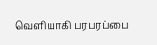வெளியாகி பரபரப்பை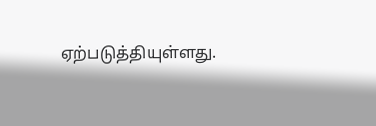ஏற்படுத்தியுள்ளது.